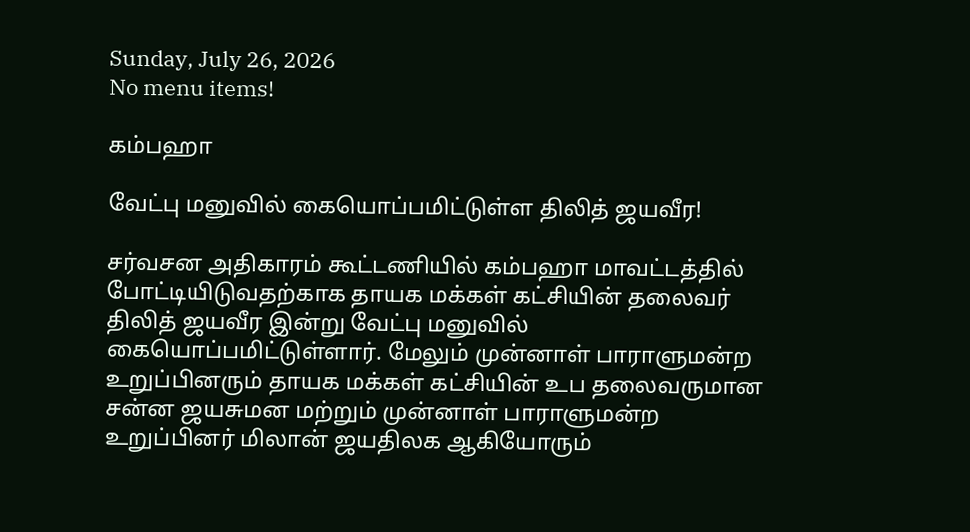Sunday, July 26, 2026
No menu items!

கம்பஹா

வேட்பு மனுவில் கையொப்பமிட்டுள்ள திலித் ஜயவீர!

சர்வசன அதிகாரம் கூட்டணியில் கம்பஹா மாவட்டத்தில் போட்டியிடுவதற்காக தாயக மக்கள் கட்சியின் தலைவர் திலித் ஜயவீர இன்று வேட்பு மனுவில் கையொப்பமிட்டுள்ளார். மேலும் முன்னாள் பாராளுமன்ற உறுப்பினரும் தாயக மக்கள் கட்சியின் உப தலைவருமான சன்ன ஜயசுமன மற்றும் முன்னாள் பாராளுமன்ற உறுப்பினர் மிலான் ஜயதிலக ஆகியோரும்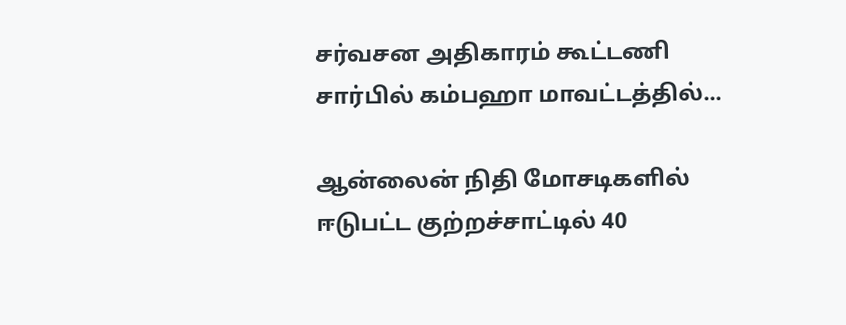சர்வசன அதிகாரம் கூட்டணி சார்பில் கம்பஹா மாவட்டத்தில்...

ஆன்லைன் நிதி மோசடிகளில் ஈடுபட்ட குற்றச்சாட்டில் 40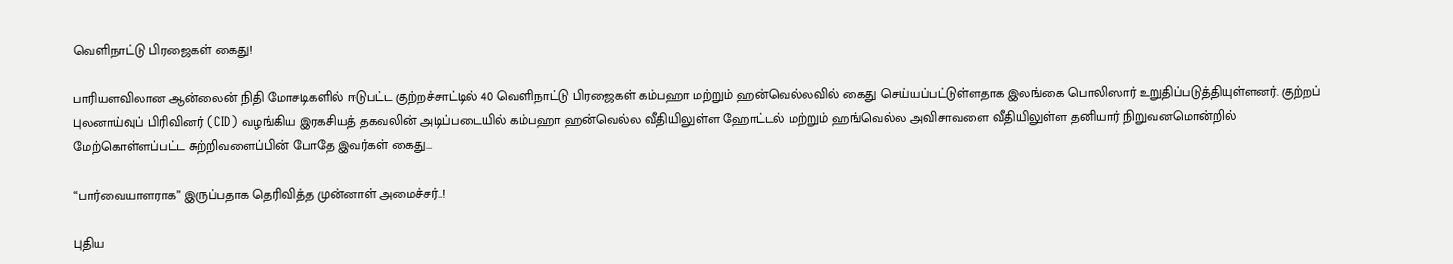வெளிநாட்டு பிரஜைகள் கைது!

பாரியளவிலான ஆன்லைன் நிதி மோசடிகளில் ஈடுபட்ட குற்றச்சாட்டில் 40 வெளிநாட்டு பிரஜைகள் கம்பஹா மற்றும் ஹன்வெல்லவில் கைது செய்யப்பட்டுள்ளதாக இலங்கை பொலிஸார் உறுதிப்படுத்தியுள்ளனர். குற்றப் புலனாய்வுப் பிரிவினர் (CID) வழங்கிய இரகசியத் தகவலின் அடிப்படையில் கம்பஹா ஹன்வெல்ல வீதியிலுள்ள ஹோட்டல் மற்றும் ஹங்வெல்ல அவிசாவளை வீதியிலுள்ள தனியார் நிறுவனமொன்றில் மேற்கொள்ளப்பட்ட சுற்றிவளைப்பின் போதே இவர்கள் கைது...

“பார்வையாளராக” இருப்பதாக தெரிவித்த முன்னாள் அமைச்சர்..!

புதிய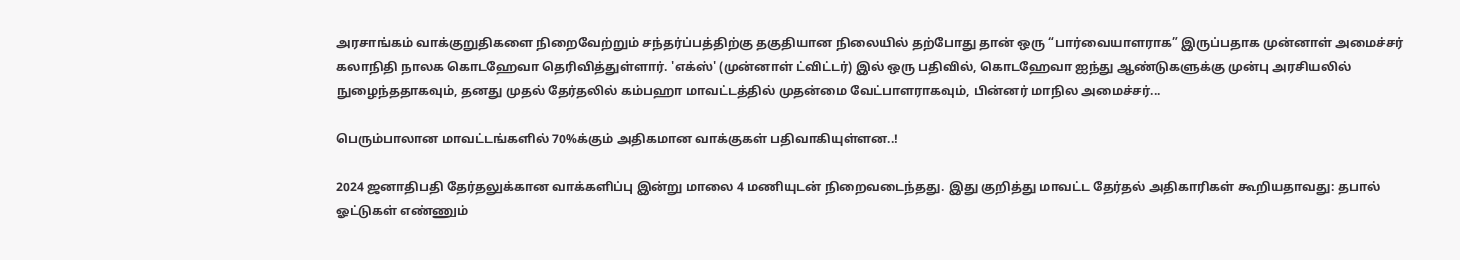அரசாங்கம் வாக்குறுதிகளை நிறைவேற்றும் சந்தர்ப்பத்திற்கு தகுதியான நிலையில் தற்போது தான் ஒரு “பார்வையாளராக” இருப்பதாக முன்னாள் அமைச்சர் கலாநிதி நாலக கொடஹேவா தெரிவித்துள்ளார். 'எக்ஸ்' (முன்னாள் ட்விட்டர்) இல் ஒரு பதிவில், கொடஹேவா ஐந்து ஆண்டுகளுக்கு முன்பு அரசியலில் நுழைந்ததாகவும், தனது முதல் தேர்தலில் கம்பஹா மாவட்டத்தில் முதன்மை வேட்பாளராகவும், பின்னர் மாநில அமைச்சர்...

பெரும்பாலான மாவட்டங்களில் 70%க்கும் அதிகமான வாக்குகள் பதிவாகியுள்ளன..!

2024 ஜனாதிபதி தேர்தலுக்கான வாக்களிப்பு இன்று மாலை 4 மணியுடன் நிறைவடைந்தது. இது குறித்து மாவட்ட தேர்தல் அதிகாரிகள் கூறியதாவது: தபால் ஓட்டுகள் எண்ணும்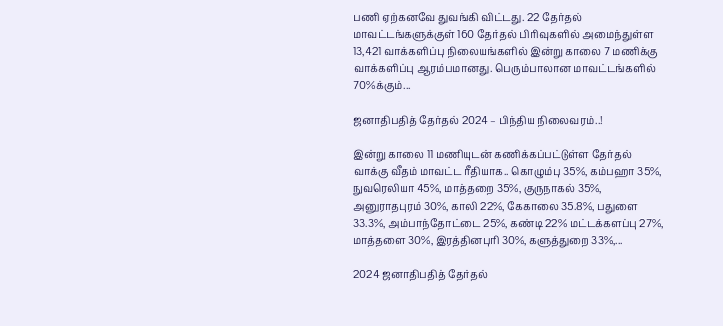பணி ஏற்கனவே துவங்கி விட்டது. 22 தேர்தல் மாவட்டங்களுக்குள் 160 தேர்தல் பிரிவுகளில் அமைந்துள்ள 13,421 வாக்களிப்பு நிலையங்களில் இன்று காலை 7 மணிக்கு வாக்களிப்பு ஆரம்பமானது. பெரும்பாலான மாவட்டங்களில் 70%க்கும்...

ஜனாதிபதித் தேர்தல் 2024 – பிந்திய நிலைவரம்..!

இன்று காலை 11 மணியுடன் கணிக்கப்பட்டுள்ள தேர்தல் வாக்கு வீதம் மாவட்ட ரீதியாக.. கொழும்பு 35%, கம்பஹா 35%, நுவரெலியா 45%, மாத்தறை 35%, குருநாகல் 35%, அனுராதபுரம் 30%, காலி 22%, கேகாலை 35.8%, பதுளை 33.3%, அம்பாந்தோட்டை 25%, கண்டி 22% மட்டக்களப்பு 27%, மாத்தளை 30%, இரத்தினபுரி 30%, களுத்துறை 33%,...

2024 ஜனாதிபதித் தேர்தல்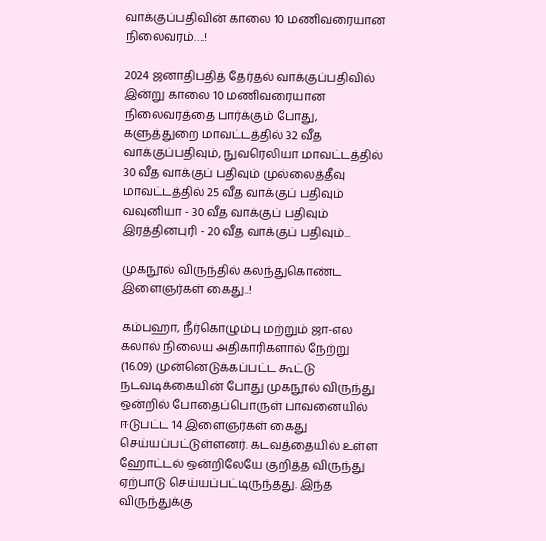வாக்குப்பதிவின் காலை 10 மணிவரையான நிலைவரம்….!

2024 ஜனாதிபதித் தேர்தல் வாக்குப்பதிவில் இன்று காலை 10 மணிவரையான நிலைவரத்தை பார்க்கும் போது, களுத்துறை மாவட்டத்தில் 32 வீத வாக்குப்பதிவும், நுவரெலியா மாவட்டத்தில் 30 வீத வாக்குப் பதிவும் முல்லைத்தீவு மாவட்டத்தில் 25 வீத வாக்குப் பதிவும் வவுனியா - 30 வீத வாக்குப் பதிவும் இரத்தினபுரி - 20 வீத வாக்குப் பதிவும்...

முகநூல் விருந்தில் கலந்துகொண்ட இளைஞர்கள் கைது..!

கம்பஹா, நீர்கொழும்பு மற்றும் ஜா-எல கலால் நிலைய அதிகாரிகளால் நேற்று (16.09) முன்னெடுக்கப்பட்ட கூட்டு நடவடிக்கையின் போது முகநூல் விருந்து ஒன்றில் போதைப்பொருள் பாவனையில் ஈடுபட்ட 14 இளைஞர்கள் கைது செய்யப்பட்டுள்ளனர். கடவத்தையில் உள்ள ஹோட்டல் ஒன்றிலேயே குறித்த விருந்து ஏற்பாடு செய்யப்பட்டிருந்தது. இந்த விருந்துக்கு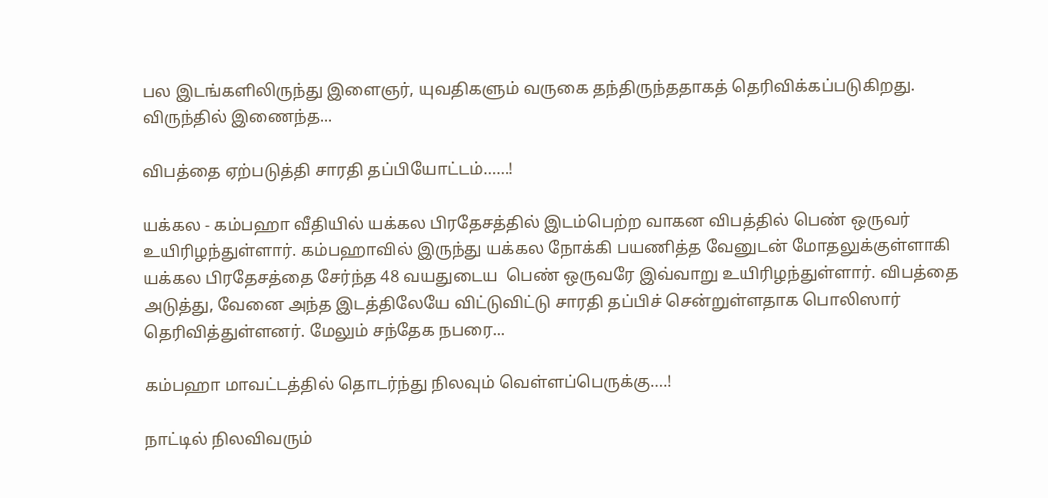பல இடங்களிலிருந்து இளைஞர், யுவதிகளும் வருகை தந்திருந்ததாகத் தெரிவிக்கப்படுகிறது. விருந்தில் இணைந்த...

விபத்தை ஏற்படுத்தி சாரதி தப்பியோட்டம்……!

யக்கல - கம்பஹா வீதியில் யக்கல பிரதேசத்தில் இடம்பெற்ற வாகன விபத்தில் பெண் ஒருவர் உயிரிழந்துள்ளார். கம்பஹாவில் இருந்து யக்கல நோக்கி பயணித்த வேனுடன் மோதலுக்குள்ளாகி யக்கல பிரதேசத்தை சேர்ந்த 48 வயதுடைய  பெண் ஒருவரே இவ்வாறு உயிரிழந்துள்ளார். விபத்தை அடுத்து, வேனை அந்த இடத்திலேயே விட்டுவிட்டு சாரதி தப்பிச் சென்றுள்ளதாக பொலிஸார்  தெரிவித்துள்ளனர். மேலும் சந்தேக நபரை...

கம்பஹா மாவட்டத்தில் தொடர்ந்து நிலவும் வெள்ளப்பெருக்கு….!

நாட்டில் நிலவிவரும்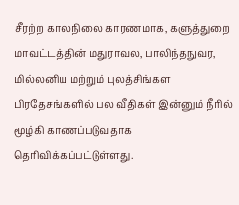சீரற்ற காலநிலை காரணமாக, களுத்துறை மாவட்டத்தின் மதுராவல, பாலிந்தநுவர, மில்லனிய மற்றும் புலத்சிங்கள பிரதேசங்களில் பல வீதிகள் இன்னும் நீரில் மூழ்கி காணப்படுவதாக தெரிவிக்கப்பட்டுள்ளது.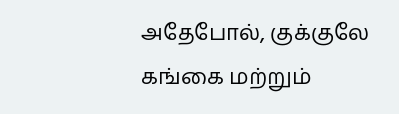அதேபோல், குக்குலே கங்கை மற்றும்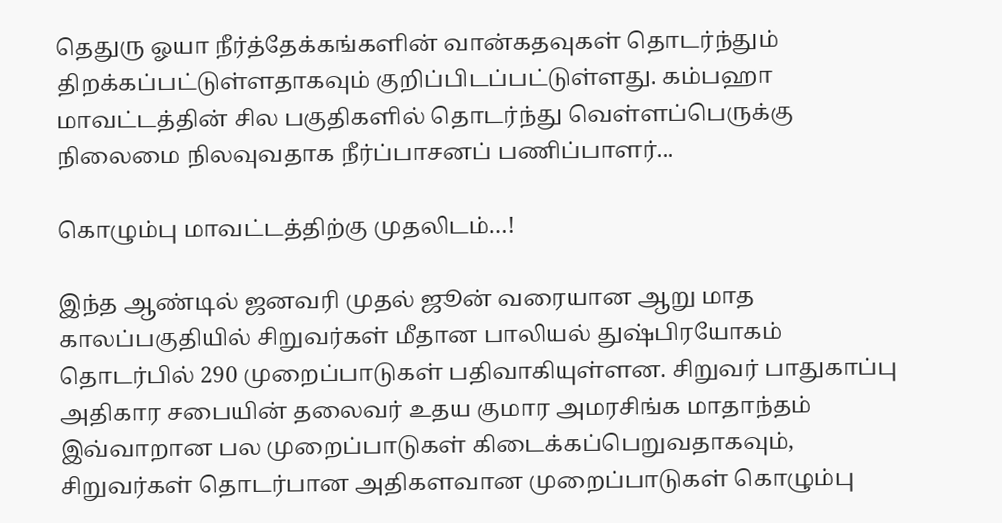தெதுரு ஓயா நீர்த்தேக்கங்களின் வான்கதவுகள் தொடர்ந்தும் திறக்கப்பட்டுள்ளதாகவும் குறிப்பிடப்பட்டுள்ளது. கம்பஹா மாவட்டத்தின் சில பகுதிகளில் தொடர்ந்து வெள்ளப்பெருக்கு நிலைமை நிலவுவதாக நீர்ப்பாசனப் பணிப்பாளர்...

கொழும்பு மாவட்டத்திற்கு முதலிடம்…!

இந்த ஆண்டில் ஜனவரி முதல் ஜூன் வரையான ஆறு மாத காலப்பகுதியில் சிறுவர்கள் மீதான பாலியல் துஷ்பிரயோகம் தொடர்பில் 290 முறைப்பாடுகள் பதிவாகியுள்ளன. சிறுவர் பாதுகாப்பு அதிகார சபையின் தலைவர் உதய குமார அமரசிங்க மாதாந்தம் இவ்வாறான பல முறைப்பாடுகள் கிடைக்கப்பெறுவதாகவும், சிறுவர்கள் தொடர்பான அதிகளவான முறைப்பாடுகள் கொழும்பு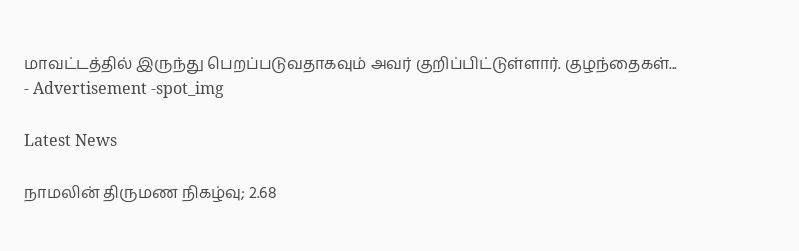மாவட்டத்தில் இருந்து பெறப்படுவதாகவும் அவர் குறிப்பிட்டுள்ளார். குழந்தைகள்...
- Advertisement -spot_img

Latest News

நாமலின் திருமண நிகழ்வு; 2.68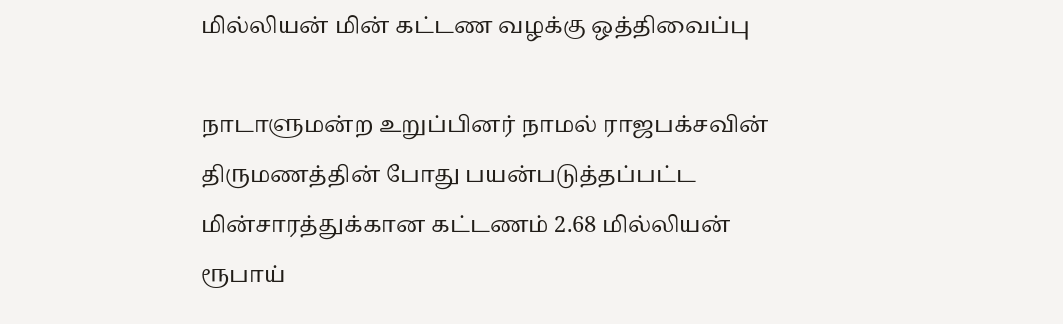மில்லியன் மின் கட்டண வழக்கு ஒத்திவைப்பு

நாடாளுமன்ற உறுப்பினர் நாமல் ராஜபக்சவின் திருமணத்தின் போது பயன்படுத்தப்பட்ட மின்சாரத்துக்கான கட்டணம் 2.68 மில்லியன் ரூபாய்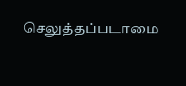செலுத்தப்படாமை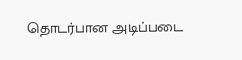தொடர்பான அடிப்படை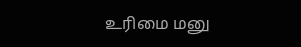உரிமை மனு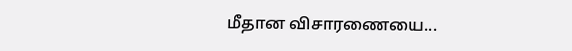மீதான விசாரணையை...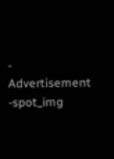- Advertisement -spot_img